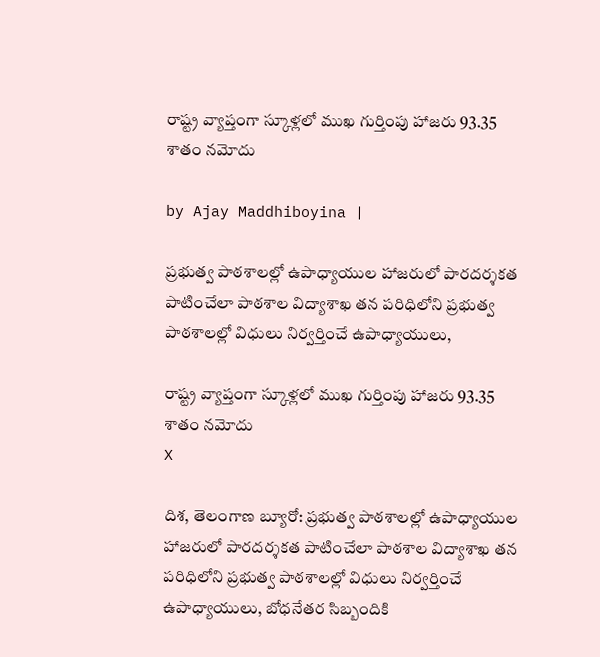రాష్ట్ర వ్యాప్తంగా స్కూళ్లలో ముఖ గుర్తింపు హాజరు 93.35 శాతం నమోదు

by Ajay Maddhiboyina |

ప్రభుత్వ పాఠశాలల్లో ఉపాధ్యాయుల హాజరులో పారదర్శకత పాటించేలా పాఠశాల విద్యాశాఖ తన పరిధిలోని ప్రభుత్వ పాఠశాలల్లో విధులు నిర్వర్తించే ఉపాధ్యాయులు,

రాష్ట్ర వ్యాప్తంగా స్కూళ్లలో ముఖ గుర్తింపు హాజరు 93.35 శాతం నమోదు
X

దిశ, తెలంగాణ బ్యూరో: ప్రభుత్వ పాఠశాలల్లో ఉపాధ్యాయుల హాజరులో పారదర్శకత పాటించేలా పాఠశాల విద్యాశాఖ తన పరిధిలోని ప్రభుత్వ పాఠశాలల్లో విధులు నిర్వర్తించే ఉపాధ్యాయులు, బోధనేతర సిబ్బందికి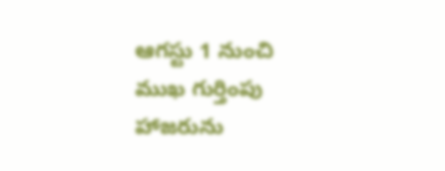ఆగస్టు 1 నుంచి ముఖ గుర్తింపు హాజరును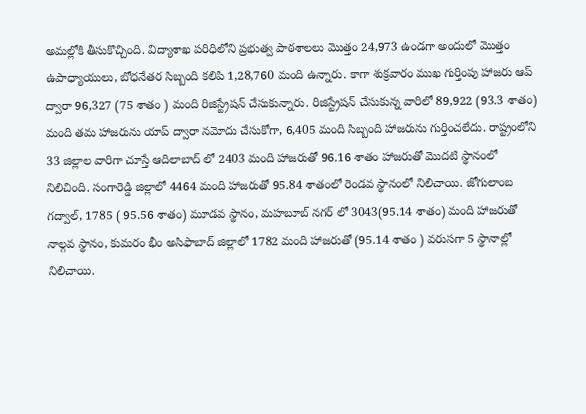అమల్లోకి తీసుకొచ్చింది. విద్యాశాఖ పరిధిలోని ప్రభుత్వ పాఠశాలలు మొత్తం 24,973 ఉండగా అందులో మొత్తం ఉపాధ్యాయులు, బోధనేతర సిబ్బంది కలిపి 1,28,760 మంది ఉన్నారు. కాగా శుక్రవారం ముఖ గుర్తింపు హాజరు ఆప్ ద్వారా 96,327 (75 శాతం ) మంది రిజిస్ట్రేషన్ చేసుకున్నారు. రిజిస్ట్రేషన్ చేసుకున్న వారిలో 89,922 (93.3 శాతం) మంది తమ హాజరును యాప్ ద్వారా నమోదు చేసుకోగా, 6,405 మంది సిబ్బంది హాజరును గుర్తించలేదు. రాష్ట్రంలోని 33 జిల్లాల వారిగా చూస్తే ఆదిలాబాద్ లో 2403 మంది హాజరుతో 96.16 శాతం హాజరుతో మొదటి స్థానంలో నిలిచింది. సంగారెడ్డి జిల్లాలో 4464 మంది హాజరుతో 95.84 శాతంలో రెండవ స్థానంలో నిలిచాయి. జోగులాంబ గద్వాల్, 1785 ( 95.56 శాతం) మూడవ స్థానం, మహబూబ్ నగర్ లో 3043(95.14 శాతం) మంది హాజరుతో నాల్గవ స్థానం, కుమరం భీం అసిఫాబాద్ జిల్లాలో 1782 మంది హాజరుతో (95.14 శాతం ) వరుసగా 5 స్థానాల్లో నిలిచాయి.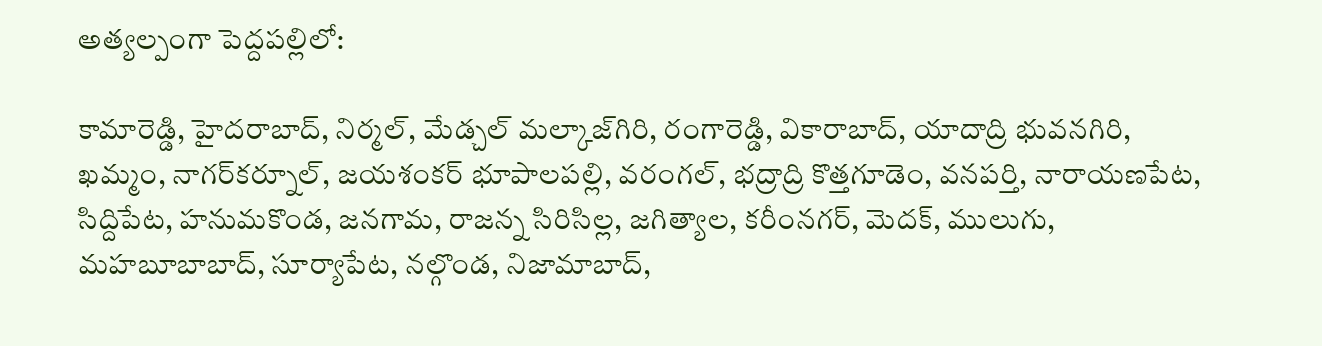అత్యల్పంగా పెద్దపల్లిలో:

కామారెడ్డి, హైదరాబాద్, నిర్మల్, మేడ్చల్ మల్కాజ్‌గిరి, రంగారెడ్డి, వికారాబాద్, యాదాద్రి భువనగిరి, ఖమ్మం, నాగర్‌కర్నూల్, జయశంకర్ భూపాలపల్లి, వరంగల్, భద్రాద్రి కొత్తగూడెం, వనపర్తి, నారాయణపేట, సిద్దిపేట, హనుమకొండ, జనగామ, రాజన్న సిరిసిల్ల, జగిత్యాల, కరీంనగర్, మెదక్, ములుగు, మహబూబాబాద్, సూర్యాపేట, నల్గొండ, నిజామాబాద్,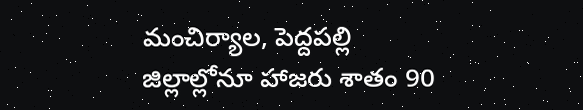మంచిర్యాల, పెద్దపల్లి జిల్లాల్లోనూ హాజరు శాతం 90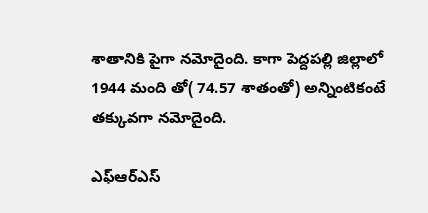శాతానికి పైగా నమోదైంది. కాగా పెద్దపల్లి జిల్లాలో 1944 మంది తో( 74.57 శాతంతో) అన్నింటికంటే తక్కువగా నమోదైంది.

ఎఫ్ఆర్ఎస్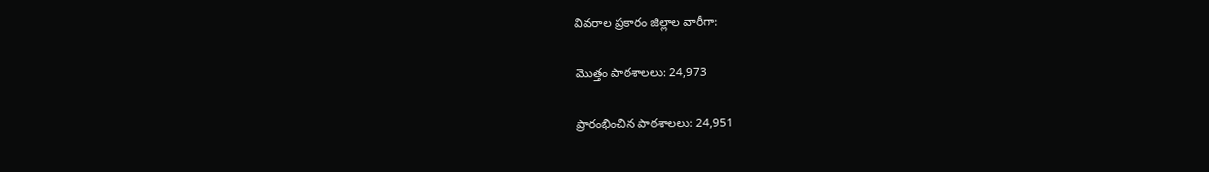వివరాల ప్రకారం జిల్లాల వారీగా:

మొత్తం పాఠశాలలు: 24,973

ప్రారంభించిన పాఠశాలలు: 24,951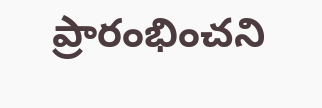ప్రారంభించని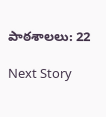పాఠశాలలు: 22

Next Story